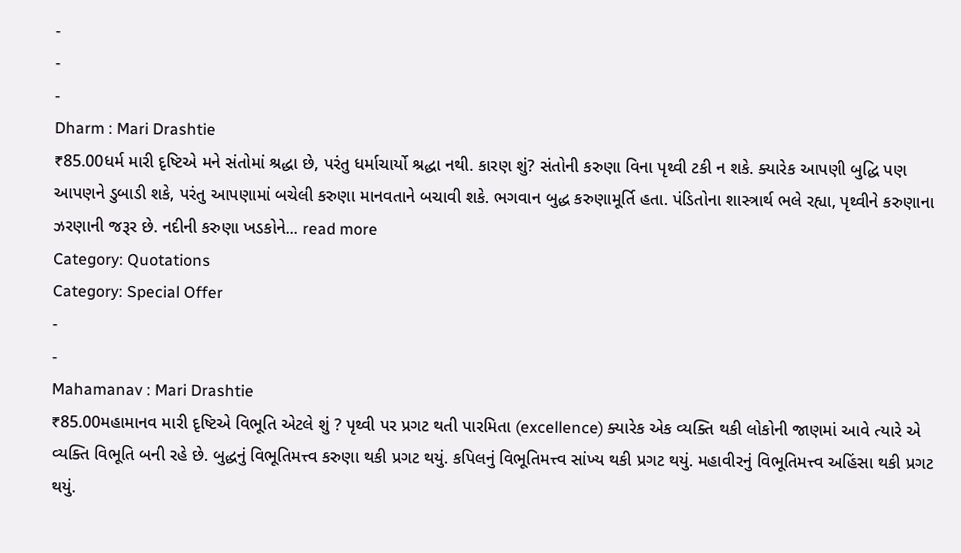-
-
-
Dharm : Mari Drashtie
₹85.00ધર્મ મારી દૃષ્ટિએ મને સંતોમાં શ્રદ્ધા છે, પરંતુ ધર્માચાર્યો શ્રદ્ધા નથી. કારણ શું? સંતોની કરુણા વિના પૃથ્વી ટકી ન શકે. ક્યારેક આપણી બુદ્ધિ પણ આપણને ડુબાડી શકે, પરંતુ આપણામાં બચેલી કરુણા માનવતાને બચાવી શકે. ભગવાન બુદ્ધ કરુણામૂર્તિ હતા. પંડિતોના શાસ્ત્રાર્થ ભલે રહ્યા, પૃથ્વીને કરુણાના ઝરણાની જરૂર છે. નદીની કરુણા ખડકોને... read more
Category: Quotations
Category: Special Offer
-
-
Mahamanav : Mari Drashtie
₹85.00મહામાનવ મારી દૃષ્ટિએ વિભૂતિ એટલે શું ? પૃથ્વી પર પ્રગટ થતી પારમિતા (excellence) ક્યારેક એક વ્યક્તિ થકી લોકોની જાણમાં આવે ત્યારે એ વ્યક્તિ વિભૂતિ બની રહે છે. બુદ્ધનું વિભૂતિમત્ત્વ કરુણા થકી પ્રગટ થયું. કપિલનું વિભૂતિમત્ત્વ સાંખ્ય થકી પ્રગટ થયું. મહાવીરનું વિભૂતિમત્ત્વ અહિંસા થકી પ્રગટ થયું.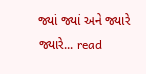જ્યાં જ્યાં અને જ્યારે જ્યારે... read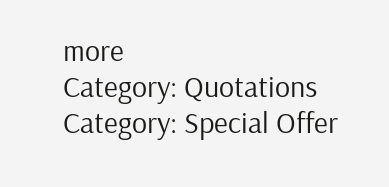more
Category: Quotations
Category: Special Offer